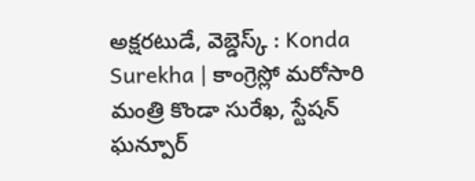అక్షరటుడే, వెబ్డెస్క్ : Konda Surekha | కాంగ్రెస్లో మరోసారి మంత్రి కొండా సురేఖ, స్టేషన్ ఘన్పూర్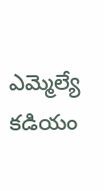ఎమ్మెల్యే కడియం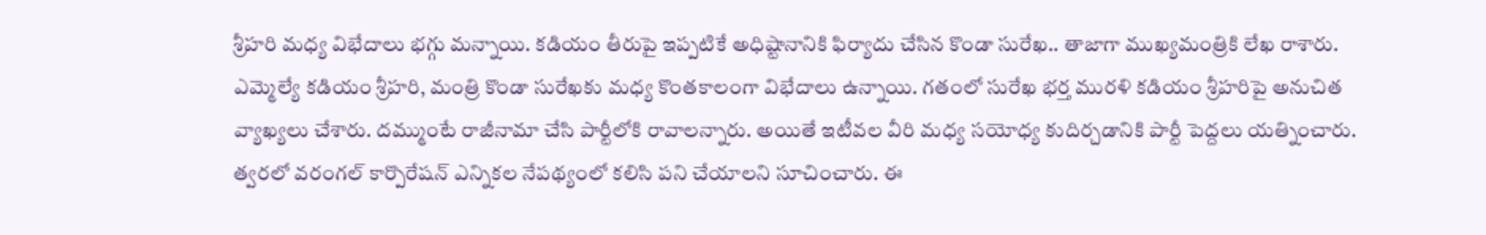శ్రీహరి మధ్య విభేదాలు భగ్గు మన్నాయి. కడియం తీరుపై ఇప్పటికే అధిష్టానానికి ఫిర్యాదు చేసిన కొండా సురేఖ.. తాజాగా ముఖ్యమంత్రికి లేఖ రాశారు.
ఎమ్మెల్యే కడియం శ్రీహరి, మంత్రి కొండా సురేఖకు మధ్య కొంతకాలంగా విభేదాలు ఉన్నాయి. గతంలో సురేఖ భర్త మురళి కడియం శ్రీహరిపై అనుచిత వ్యాఖ్యలు చేశారు. దమ్ముంటే రాజీనామా చేసి పార్టీలోకి రావాలన్నారు. అయితే ఇటీవల వీరి మధ్య సయోధ్య కుదిర్చడానికి పార్టీ పెద్దలు యత్నించారు. త్వరలో వరంగల్ కార్పొరేషన్ ఎన్నికల నేపథ్యంలో కలిసి పని చేయాలని సూచించారు. ఈ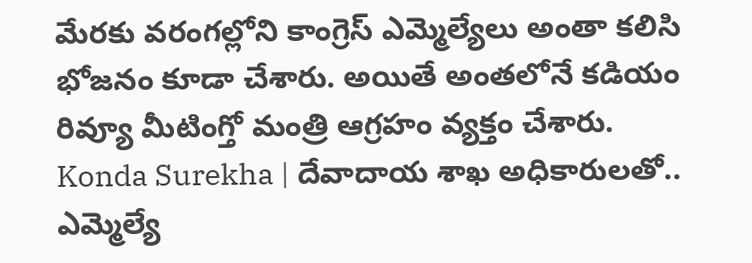మేరకు వరంగల్లోని కాంగ్రెస్ ఎమ్మెల్యేలు అంతా కలిసి భోజనం కూడా చేశారు. అయితే అంతలోనే కడియం రివ్యూ మీటింగ్తో మంత్రి ఆగ్రహం వ్యక్తం చేశారు.
Konda Surekha | దేవాదాయ శాఖ అధికారులతో..
ఎమ్మెల్యే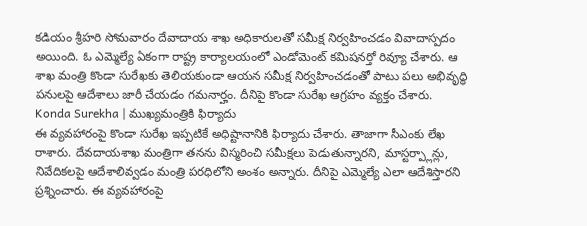కడియం శ్రీహరి సోమవారం దేవాదాయ శాఖ అధికారులతో సమీక్ష నిర్వహించడం వివాదాస్పదం అయింది. ఓ ఎమ్మెల్యే ఏకంగా రాష్ట్ర కార్యాలయంలో ఎండోమెంట్ కమిషనర్తో రివ్యూ చేశారు. ఆ శాఖ మంత్రి కొండా సురేఖకు తెలియకుండా ఆయన సమీక్ష నిర్వహించడంతో పాటు పలు అభివృద్ధి పనులపై ఆదేశాలు జారీ చేయడం గమనార్హం. దీనిపై కొండా సురేఖ ఆగ్రహం వ్యక్తం చేశారు.
Konda Surekha | ముఖ్యమంత్రికి ఫిర్యాదు
ఈ వ్యవహారంపై కొండా సురేఖ ఇప్పటికే అధిష్టానానికి ఫిర్యాదు చేశారు. తాజాగా సీఎంకు లేఖ రాశారు. దేవదాయశాఖ మంత్రిగా తనను విస్మరించి సమీక్షలు పెడుతున్నారని, మాస్టర్ప్లాన్లు, నివేదికలపై ఆదేశాలివ్వడం మంత్రి పరధిలోని అంశం అన్నారు. దీనిపై ఎమ్మెల్యే ఎలా ఆదేశిస్తారని ప్రశ్నించారు. ఈ వ్యవహారంపై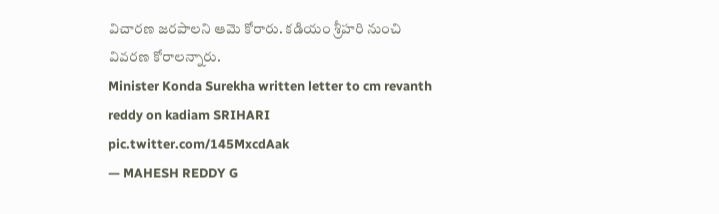విచారణ జరపాలని ఆమె కోరారు. కడియం శ్రీహరి నుంచి వివరణ కోరాలన్నారు.
Minister Konda Surekha written letter to cm revanth reddy on kadiam SRIHARI pic.twitter.com/145MxcdAak
— MAHESH REDDY G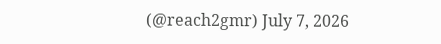(@reach2gmr) July 7, 2026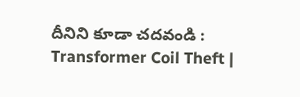దీనిని కూడా చదవండి : Transformer Coil Theft |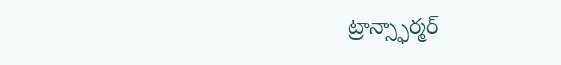ట్రాన్స్ఫార్మర్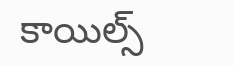కాయిల్స్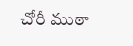చోరీ ముఠా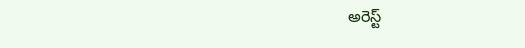అరెస్ట్